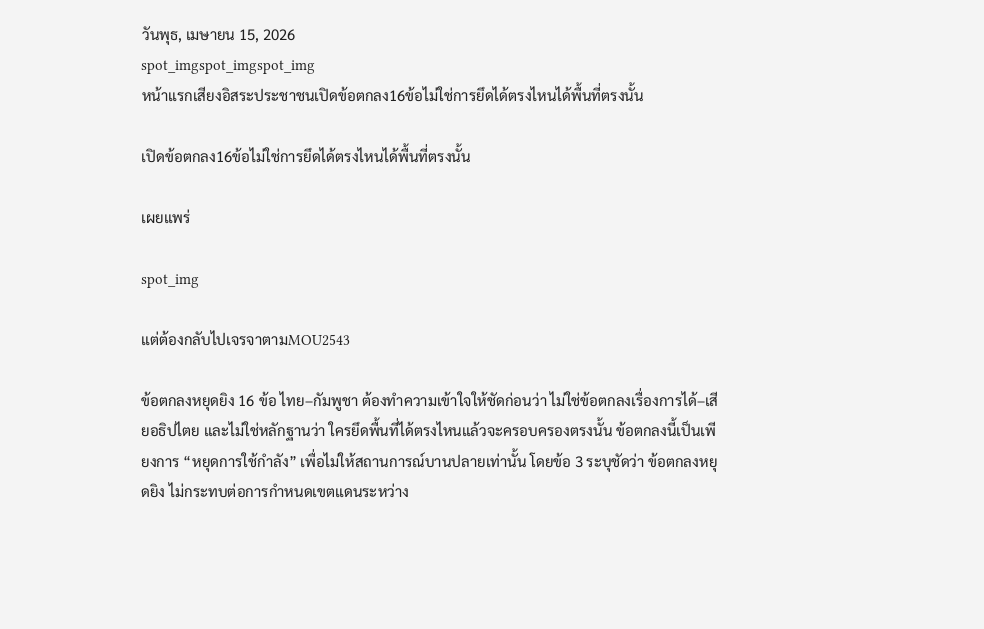วันพุธ, เมษายน 15, 2026
spot_imgspot_imgspot_img
หน้าแรกเสียงอิสระประชาชนเปิดข้อตกลง16ข้อไม่ใช่การยึดได้ตรงไหนได้พื้นที่ตรงนั้น

เปิดข้อตกลง16ข้อไม่ใช่การยึดได้ตรงไหนได้พื้นที่ตรงนั้น

เผยแพร่

spot_img

แต่ต้องกลับไปเจรจาตามMOU2543

ข้อตกลงหยุดยิง 16 ข้อ ไทย–กัมพูชา ต้องทำความเข้าใจให้ชัดก่อนว่า ไม่ใช่ข้อตกลงเรื่องการได้–เสียอธิปไตย และไม่ใช่หลักฐานว่า ใครยึดพื้นที่ได้ตรงไหนแล้วจะครอบครองตรงนั้น ข้อตกลงนี้เป็นเพียงการ “หยุดการใช้กำลัง” เพื่อไม่ให้สถานการณ์บานปลายเท่านั้น โดยข้อ 3 ระบุชัดว่า ข้อตกลงหยุดยิง ไม่กระทบต่อการกำหนดเขตแดนระหว่าง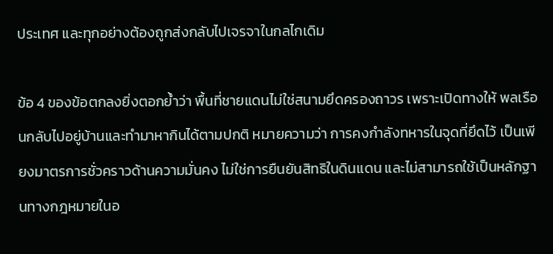ประเทศ และทุกอย่างต้องถูกส่งกลับไปเจรจาในกลไกเดิม

ข้อ 4 ของข้อตกลงยิ่งตอกย้ำว่า พื้นที่ชายแดนไม่ใช่สนามยึดครองถาวร เพราะเปิดทางให้ พลเรือนกลับไปอยู่บ้านและทำมาหากินได้ตามปกติ หมายความว่า การคงกำลังทหารในจุดที่ยึดไว้ เป็นเพียงมาตรการชั่วคราวด้านความมั่นคง ไม่ใช่การยืนยันสิทธิในดินแดน และไม่สามารถใช้เป็นหลักฐานทางกฎหมายในอ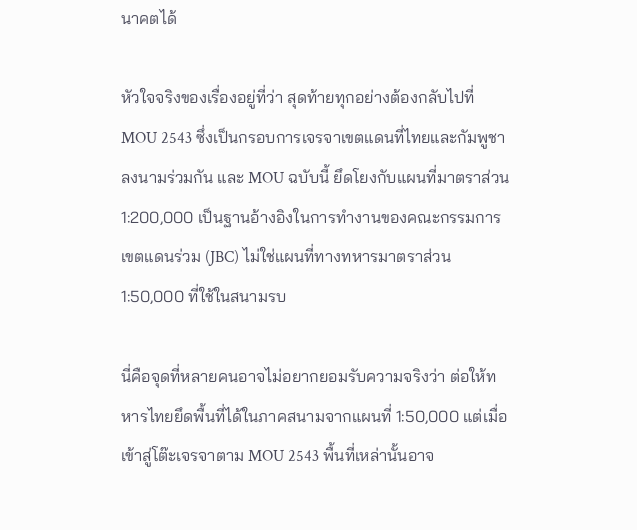นาคตได้

หัวใจจริงของเรื่องอยู่ที่ว่า สุดท้ายทุกอย่างต้องกลับไปที่ MOU 2543 ซึ่งเป็นกรอบการเจรจาเขตแดนที่ไทยและกัมพูชาลงนามร่วมกัน และ MOU ฉบับนี้ ยึดโยงกับแผนที่มาตราส่วน 1:200,000 เป็นฐานอ้างอิงในการทำงานของคณะกรรมการเขตแดนร่วม (JBC) ไม่ใช่แผนที่ทางทหารมาตราส่วน 1:50,000 ที่ใช้ในสนามรบ

นี่คือจุดที่หลายคนอาจไม่อยากยอมรับความจริงว่า ต่อให้ทหารไทยยึดพื้นที่ได้ในภาคสนามจากแผนที่ 1:50,000 แต่เมื่อเข้าสู่โต๊ะเจรจาตาม MOU 2543 พื้นที่เหล่านั้นอาจ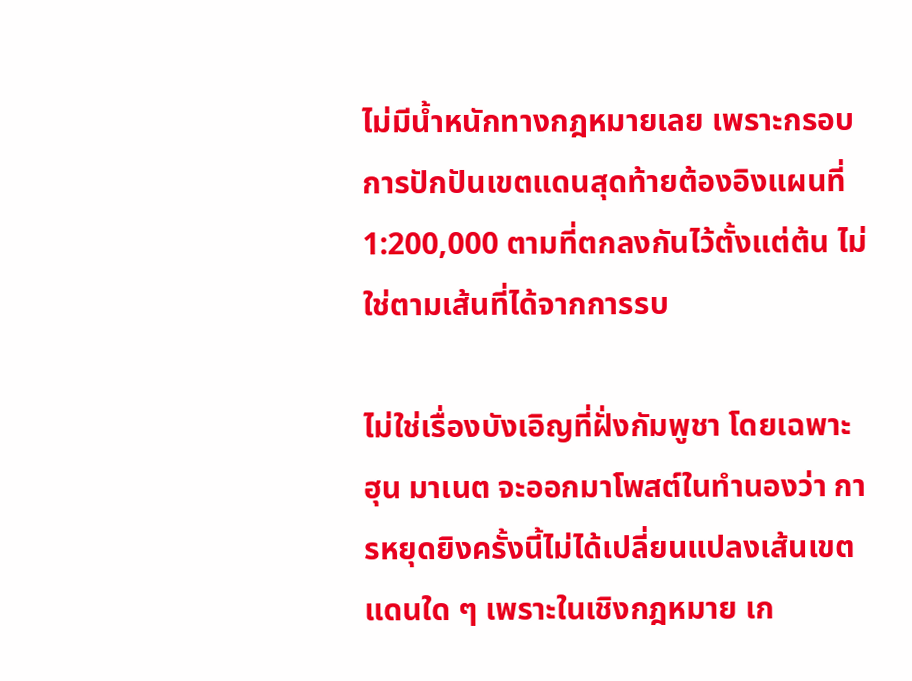ไม่มีน้ำหนักทางกฎหมายเลย เพราะกรอบการปักปันเขตแดนสุดท้ายต้องอิงแผนที่ 1:200,000 ตามที่ตกลงกันไว้ตั้งแต่ต้น ไม่ใช่ตามเส้นที่ได้จากการรบ

ไม่ใช่เรื่องบังเอิญที่ฝั่งกัมพูชา โดยเฉพาะ ฮุน มาเนต จะออกมาโพสต์ในทำนองว่า การหยุดยิงครั้งนี้ไม่ได้เปลี่ยนแปลงเส้นเขตแดนใด ๆ เพราะในเชิงกฎหมาย เก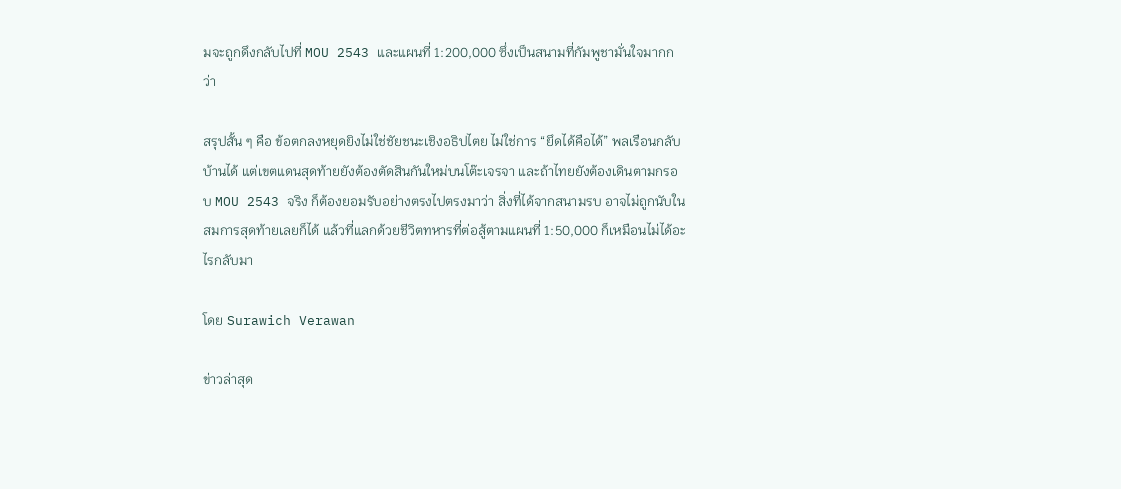มจะถูกดึงกลับไปที่ MOU 2543 และแผนที่ 1:200,000 ซึ่งเป็นสนามที่กัมพูชามั่นใจมากกว่า

สรุปสั้น ๆ คือ ข้อตกลงหยุดยิงไม่ใช่ชัยชนะเชิงอธิปไตย ไม่ใช่การ “ยึดได้คือได้” พลเรือนกลับบ้านได้ แต่เขตแดนสุดท้ายยังต้องตัดสินกันใหม่บนโต๊ะเจรจา และถ้าไทยยังต้องเดินตามกรอบ MOU 2543 จริง ก็ต้องยอมรับอย่างตรงไปตรงมาว่า สิ่งที่ได้จากสนามรบ อาจไม่ถูกนับในสมการสุดท้ายเลยก็ได้ แล้วที่แลกด้วยชีวิตทหารที่ต่อสู้ตามแผนที่ 1:50,000 ก็เหมือนไม่ได้อะไรกลับมา

โดย Surawich Verawan

ข่าวล่าสุด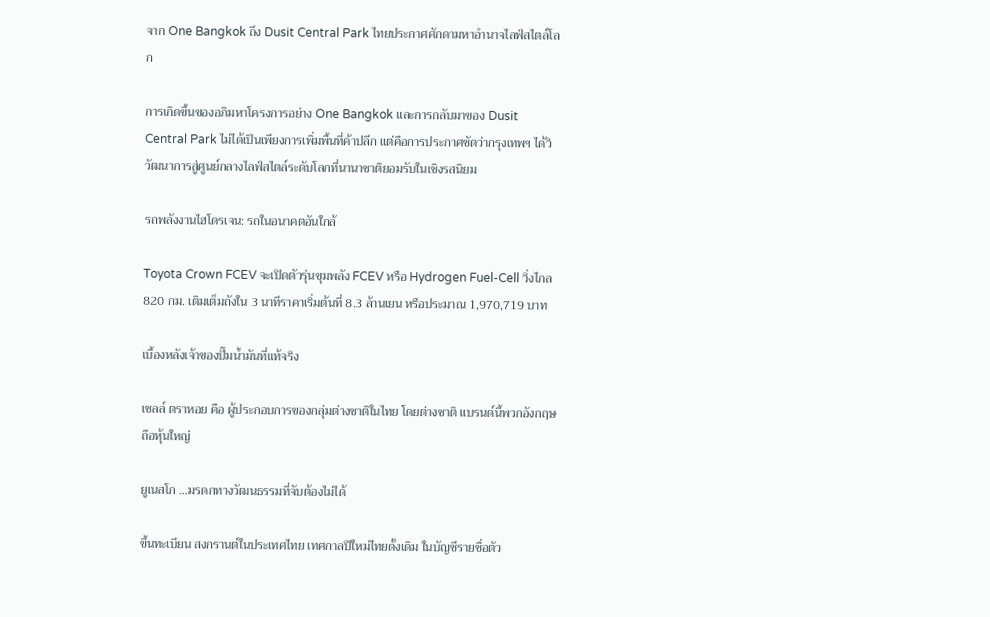จาก One Bangkok ถึง Dusit Central Park ไทยประกาศศักดามหาอำนาจไลฟ์สไตล์โลก

การเกิดขึ้นของอภิมหาโครงการอย่าง One Bangkok และการกลับมาของ Dusit Central Park ไม่ได้เป็นเพียงการเพิ่มพื้นที่ค้าปลีก แต่คือการประกาศชัดว่ากรุงเทพฯ ได้วิวัฒนาการสู่ศูนย์กลางไลฟ์สไตล์ระดับโลกที่นานาชาติยอมรับในเชิงรสนิยม

รถพลังงานไฮโดรเจน: รถในอนาคตอันใกล้

Toyota Crown FCEV จะเปิดตัวรุ่นขุมพลัง FCEV หรือ Hydrogen Fuel-Cell วิ่งไกล 820 กม. เติมเต็มถังใน 3 นาทีราคาเริ่มต้นที่ 8.3 ล้านเยน หรือประมาณ 1,970,719 บาท

เบื้องหลังเจ้าของปั๊มน้ำมันที่แท้จริง

เชลล์ ตราหอย คือ ผู้ประกอบการของกลุ่มต่างชาติในไทย โดยต่างชาติ แบรนด์นี้พวกอังกฤษ ถือหุ้นใหญ่

ยูเนสโก …มรดกทางวัฒนธรรมที่จับต้องไม่ได้

ขึ้นทะเบียน สงกรานต์ในประเทศไทย เทศกาลปีใหม่ไทยดั้งเดิม ในบัญชีรายชื่อตัว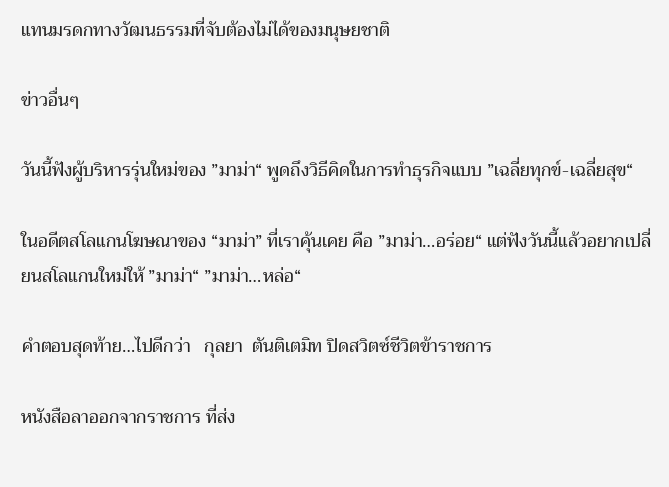แทนมรดกทางวัฒนธรรมที่จับต้องไม่ได้ของมนุษยชาติ

ข่าวอื่นๆ

วันนี้ฟังผู้บริหารรุ่นใหม่ของ ”มาม่า“ พูดถึงวิธีคิดในการทำธุรกิจแบบ ”เฉลี่ยทุกข์-เฉลี่ยสุข“

ในอดีตสโลแกนโฆษณาของ “มาม่า” ที่เราคุ้นเคย คือ ”มาม่า…อร่อย“ แต่ฟังวันนี้แล้วอยากเปลี่ยนสโลแกนใหม่ให้ ”มาม่า“ ”มาม่า…หล่อ“

คำตอบสุดท้าย…ไปดีกว่า   กุลยา  ตันติเตมิท ปิดสวิตซ์ชีวิตข้าราชการ

หนังสือลาออกจากราชการ ที่ส่ง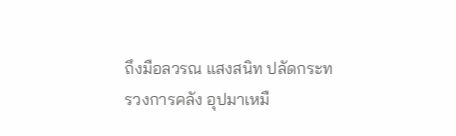ถึงมือลวรณ แสงสนิท ปลัดกระทรวงการคลัง อุปมาเหมื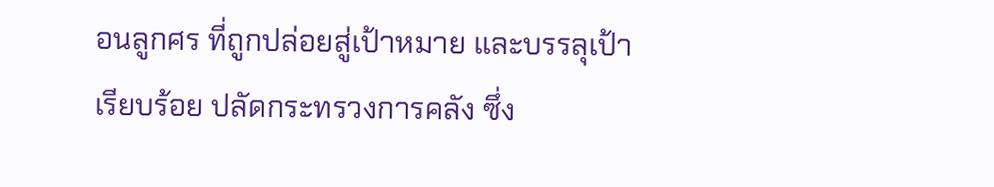อนลูกศร ที่ถูกปล่อยสู่เป้าหมาย และบรรลุเป้าเรียบร้อย ปลัดกระทรวงการคลัง ซึ่ง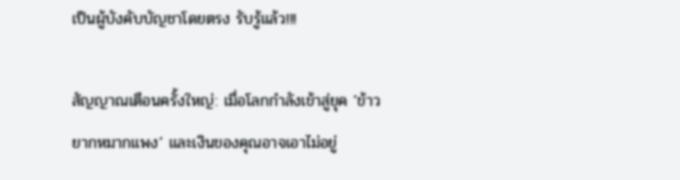เป็นผู้บังคับบัญชาโดยตรง รับรู้แล้ว!!!

สัญญาณเตือนครั้งใหญ่: เมื่อโลกกำลังเข้าสู่ยุค ‘ข้าวยากหมากแพง’ และเงินของคุณอาจเอาไม่อยู่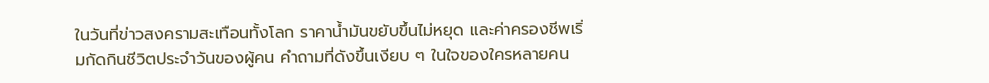ในวันที่ข่าวสงครามสะเทือนทั้งโลก ราคาน้ำมันขยับขึ้นไม่หยุด และค่าครองชีพเริ่มกัดกินชีวิตประจำวันของผู้คน คำถามที่ดังขึ้นเงียบ ๆ ในใจของใครหลายคน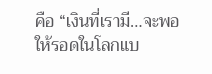คือ “เงินที่เรามี…จะพอให้รอดในโลกแบ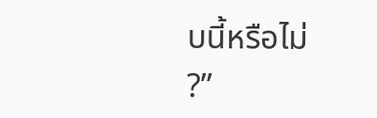บนี้หรือไม่ ?”